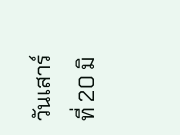วันเสาร์ ที่ 20 มิ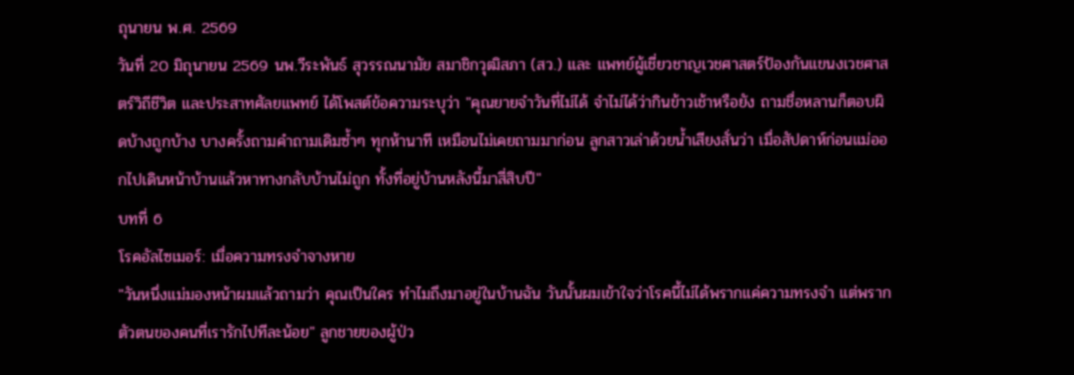ถุนายน พ.ศ. 2569
วันที่ 20 มิถุนายน 2569 นพ.วีระพันธ์ สุวรรณนามัย สมาชิกวุฒิสภา (สว.) และ แพทย์ผู้เชี่ยวชาญเวชศาสตร์ป้องกันแขนงเวชศาสตร์วิถีชีวิต และประสาทศัลยแพทย์ ได้โพสต์ข้อความระบุว่า "คุณยายจำวันที่ไม่ได้ จำไม่ได้ว่ากินข้าวเช้าหรือยัง ถามชื่อหลานก็ตอบผิดบ้างถูกบ้าง บางครั้งถามคำถามเดิมซ้ำๆ ทุกห้านาที เหมือนไม่เคยถามมาก่อน ลูกสาวเล่าด้วยน้ำเสียงสั่นว่า เมื่อสัปดาห์ก่อนแม่ออกไปเดินหน้าบ้านแล้วหาทางกลับบ้านไม่ถูก ทั้งที่อยู่บ้านหลังนี้มาสี่สิบปี"
บทที่ 6
โรคอัลไซเมอร์: เมื่อความทรงจำจางหาย
"วันหนึ่งแม่มองหน้าผมแล้วถามว่า คุณเป็นใคร ทำไมถึงมาอยู่ในบ้านฉัน วันนั้นผมเข้าใจว่าโรคนี้ไม่ได้พรากแค่ความทรงจำ แต่พรากตัวตนของคนที่เรารักไปทีละน้อย" ลูกชายของผู้ป่ว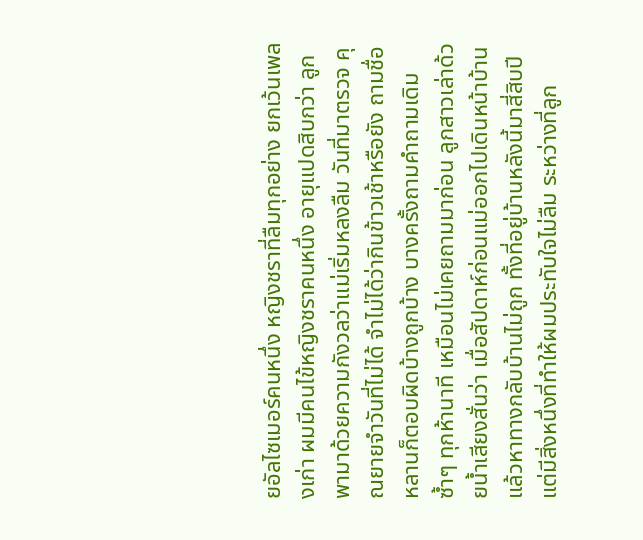ยอัลไซเมอร์คนหนึ่ง หญิงชราที่ลืมทุกอย่าง ยกเว้นเพลงเก่า ผมมีคนไข้หญิงชราคนหนึ่ง อายุแปดสิบกว่า ลูกพามาด้วยความกังวลว่าแม่เริ่มหลงลืม วันที่มาตรวจ คุณยายจำวันที่ไม่ได้ จำไม่ได้ว่ากินข้าวเช้าหรือยัง ถามชื่อหลานก็ตอบผิดบ้างถูกบ้าง บางครั้งถามคำถามเดิมซ้ำๆ ทุกห้านาที เหมือนไม่เคยถามมาก่อน ลูกสาวเล่าด้วยน้ำเสียงสั่นว่า เมื่อสัปดาห์ก่อนแม่ออกไปเดินหน้าบ้านแล้วหาทางกลับบ้านไม่ถูก ทั้งที่อยู่บ้านหลังนี้มาสี่สิบปี แต่มีสิ่งหนึ่งที่ทำให้ผมประทับใจไม่ลืม ระหว่างที่ลูก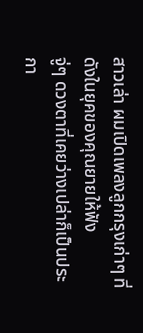สาวเล่า ผมเปิดเพลงลูกกรุงเก่าๆ ที่ดังในยุคของคุณยายให้ฟัง
จู่ๆ ดวงตาที่เคยว่างเปล่าก็เป็นประกา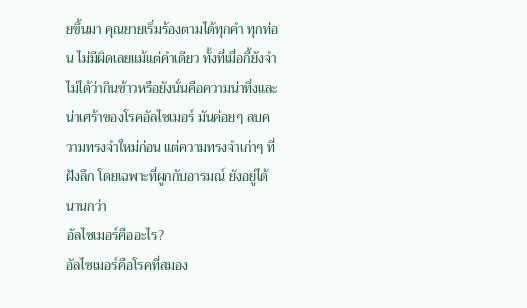ยขึ้นมา คุณยายเริ่มร้องตามได้ทุกคำ ทุกท่อน ไม่มีผิดเลยแม้แต่คำเดียว ทั้งที่เมื่อกี้ยังจำไม่ได้ว่ากินข้าวหรือยังนั่นคือความน่าทึ่งและน่าเศร้าของโรคอัลไซเมอร์ มันค่อยๆ ลบความทรงจำใหม่ก่อน แต่ความทรงจำเก่าๆ ที่ฝังลึก โดยเฉพาะที่ผูกกับอารมณ์ ยังอยู่ได้นานกว่า
อัลไซเมอร์คืออะไร?
อัลไซเมอร์คือโรคที่สมอง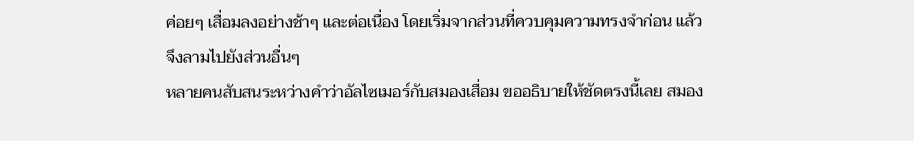ค่อยๆ เสื่อมลงอย่างช้าๆ และต่อเนื่อง โดยเริ่มจากส่วนที่ควบคุมความทรงจำก่อน แล้วจึงลามไปยังส่วนอื่นๆ
หลายคนสับสนระหว่างคำว่าอัลไซเมอร์กับสมองเสื่อม ขออธิบายให้ชัดตรงนี้เลย สมอง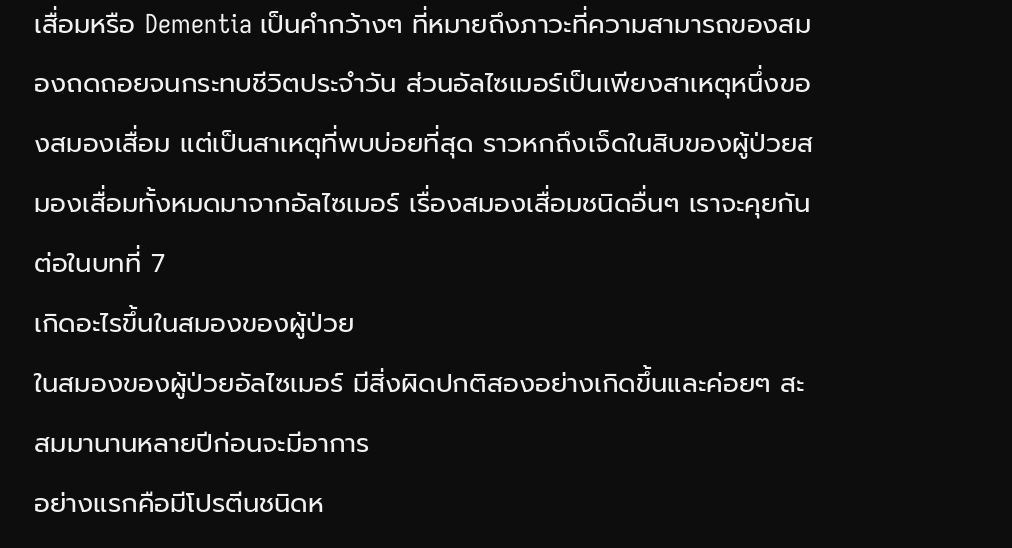เสื่อมหรือ Dementia เป็นคำกว้างๆ ที่หมายถึงภาวะที่ความสามารถของสมองถดถอยจนกระทบชีวิตประจำวัน ส่วนอัลไซเมอร์เป็นเพียงสาเหตุหนึ่งของสมองเสื่อม แต่เป็นสาเหตุที่พบบ่อยที่สุด ราวหกถึงเจ็ดในสิบของผู้ป่วยสมองเสื่อมทั้งหมดมาจากอัลไซเมอร์ เรื่องสมองเสื่อมชนิดอื่นๆ เราจะคุยกันต่อในบทที่ 7
เกิดอะไรขึ้นในสมองของผู้ป่วย
ในสมองของผู้ป่วยอัลไซเมอร์ มีสิ่งผิดปกติสองอย่างเกิดขึ้นและค่อยๆ สะสมมานานหลายปีก่อนจะมีอาการ
อย่างแรกคือมีโปรตีนชนิดห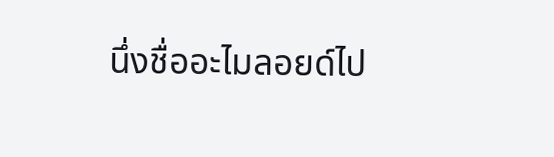นึ่งชื่ออะไมลอยด์ไป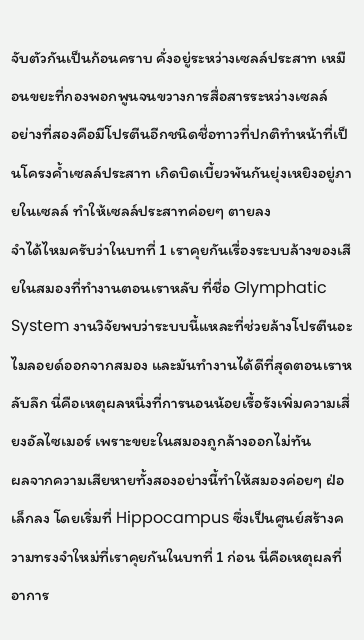จับตัวกันเป็นก้อนคราบ คั่งอยู่ระหว่างเซลล์ประสาท เหมือนขยะที่กองพอกพูนจนขวางการสื่อสารระหว่างเซลล์
อย่างที่สองคือมีโปรตีนอีกชนิดชื่อทาวที่ปกติทำหน้าที่เป็นโครงค้ำเซลล์ประสาท เกิดบิดเบี้ยวพันกันยุ่งเหยิงอยู่ภายในเซลล์ ทำให้เซลล์ประสาทค่อยๆ ตายลง
จำได้ไหมครับว่าในบทที่ 1 เราคุยกันเรื่องระบบล้างของเสียในสมองที่ทำงานตอนเราหลับ ที่ชื่อ Glymphatic System งานวิจัยพบว่าระบบนี้แหละที่ช่วยล้างโปรตีนอะไมลอยด์ออกจากสมอง และมันทำงานได้ดีที่สุดตอนเราหลับลึก นี่คือเหตุผลหนึ่งที่การนอนน้อยเรื้อรังเพิ่มความเสี่ยงอัลไซเมอร์ เพราะขยะในสมองถูกล้างออกไม่ทัน
ผลจากความเสียหายทั้งสองอย่างนี้ทำให้สมองค่อยๆ ฝ่อเล็กลง โดยเริ่มที่ Hippocampus ซึ่งเป็นศูนย์สร้างความทรงจำใหม่ที่เราคุยกันในบทที่ 1 ก่อน นี่คือเหตุผลที่อาการ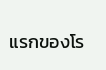แรกของโร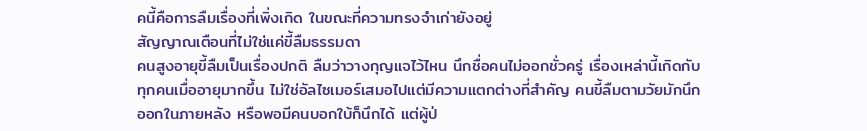คนี้คือการลืมเรื่องที่เพิ่งเกิด ในขณะที่ความทรงจำเก่ายังอยู่
สัญญาณเตือนที่ไม่ใช่แค่ขี้ลืมธรรมดา
คนสูงอายุขี้ลืมเป็นเรื่องปกติ ลืมว่าวางกุญแจไว้ไหน นึกชื่อคนไม่ออกชั่วครู่ เรื่องเหล่านี้เกิดกับทุกคนเมื่ออายุมากขึ้น ไม่ใช่อัลไซเมอร์เสมอไปแต่มีความแตกต่างที่สำคัญ คนขี้ลืมตามวัยมักนึกออกในภายหลัง หรือพอมีคนบอกใบ้ก็นึกได้ แต่ผู้ป่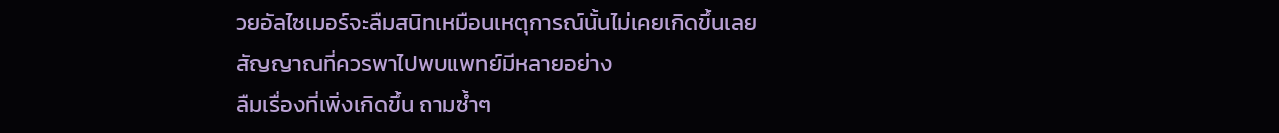วยอัลไซเมอร์จะลืมสนิทเหมือนเหตุการณ์นั้นไม่เคยเกิดขึ้นเลย
สัญญาณที่ควรพาไปพบแพทย์มีหลายอย่าง
ลืมเรื่องที่เพิ่งเกิดขึ้น ถามซ้ำๆ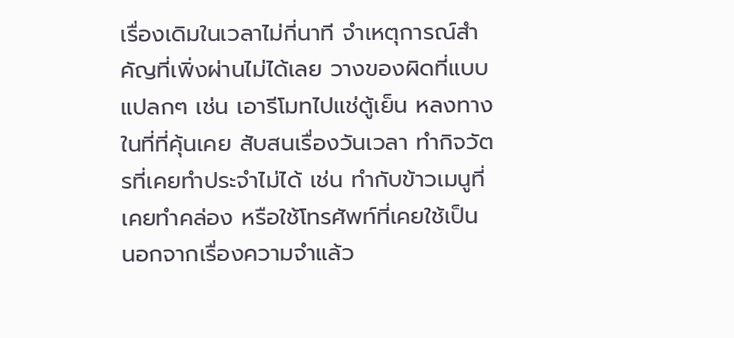เรื่องเดิมในเวลาไม่กี่นาที จำเหตุการณ์สำคัญที่เพิ่งผ่านไม่ได้เลย วางของผิดที่แบบแปลกๆ เช่น เอารีโมทไปแช่ตู้เย็น หลงทางในที่ที่คุ้นเคย สับสนเรื่องวันเวลา ทำกิจวัตรที่เคยทำประจำไม่ได้ เช่น ทำกับข้าวเมนูที่เคยทำคล่อง หรือใช้โทรศัพท์ที่เคยใช้เป็น
นอกจากเรื่องความจำแล้ว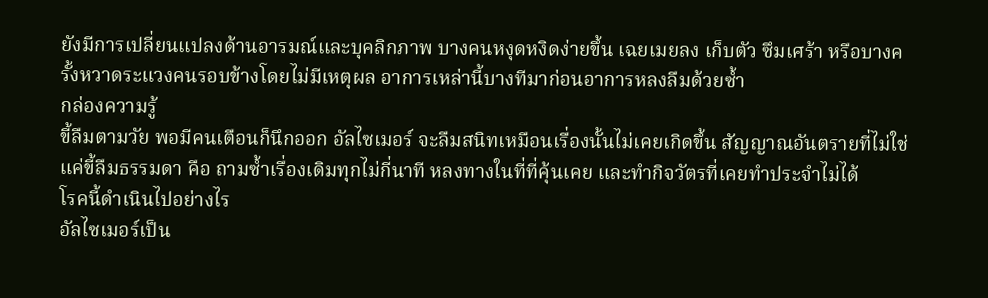ยังมีการเปลี่ยนแปลงด้านอารมณ์และบุคลิกภาพ บางคนหงุดหงิดง่ายขึ้น เฉยเมยลง เก็บตัว ซึมเศร้า หรือบางครั้งหวาดระแวงคนรอบข้างโดยไม่มีเหตุผล อาการเหล่านี้บางทีมาก่อนอาการหลงลืมด้วยซ้ำ
กล่องความรู้
ขี้ลืมตามวัย พอมีคนเตือนก็นึกออก อัลไซเมอร์ จะลืมสนิทเหมือนเรื่องนั้นไม่เคยเกิดขึ้น สัญญาณอันตรายที่ไม่ใช่แค่ขี้ลืมธรรมดา คือ ถามซ้ำเรื่องเดิมทุกไม่กี่นาที หลงทางในที่ที่คุ้นเคย และทำกิจวัตรที่เคยทำประจำไม่ได้
โรคนี้ดำเนินไปอย่างไร
อัลไซเมอร์เป็น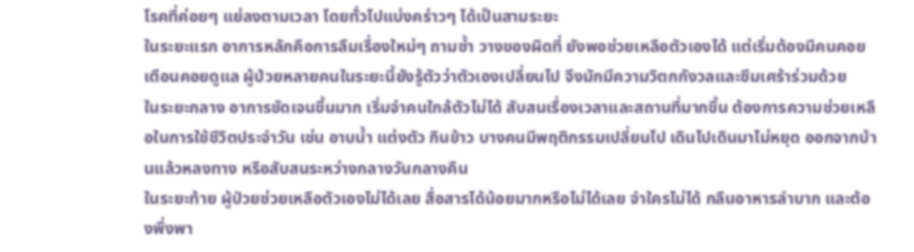โรคที่ค่อยๆ แย่ลงตามเวลา โดยทั่วไปแบ่งคร่าวๆ ได้เป็นสามระยะ
ในระยะแรก อาการหลักคือการลืมเรื่องใหม่ๆ ถามซ้ำ วางของผิดที่ ยังพอช่วยเหลือตัวเองได้ แต่เริ่มต้องมีคนคอยเตือนคอยดูแล ผู้ป่วยหลายคนในระยะนี้ยังรู้ตัวว่าตัวเองเปลี่ยนไป จึงมักมีความวิตกกังวลและซึมเศร้าร่วมด้วย
ในระยะกลาง อาการชัดเจนขึ้นมาก เริ่มจำคนใกล้ตัวไม่ได้ สับสนเรื่องเวลาและสถานที่มากขึ้น ต้องการความช่วยเหลือในการใช้ชีวิตประจำวัน เช่น อาบน้ำ แต่งตัว กินข้าว บางคนมีพฤติกรรมเปลี่ยนไป เดินไปเดินมาไม่หยุด ออกจากบ้านแล้วหลงทาง หรือสับสนระหว่างกลางวันกลางคืน
ในระยะท้าย ผู้ป่วยช่วยเหลือตัวเองไม่ได้เลย สื่อสารได้น้อยมากหรือไม่ได้เลย จำใครไม่ได้ กลืนอาหารลำบาก และต้องพึ่งพา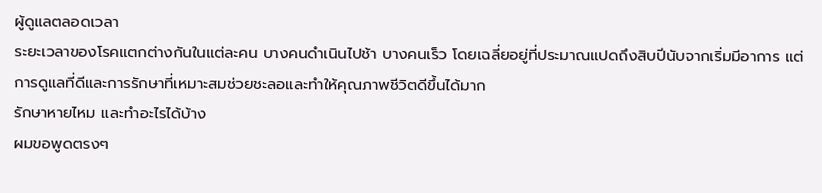ผู้ดูแลตลอดเวลา
ระยะเวลาของโรคแตกต่างกันในแต่ละคน บางคนดำเนินไปช้า บางคนเร็ว โดยเฉลี่ยอยู่ที่ประมาณแปดถึงสิบปีนับจากเริ่มมีอาการ แต่การดูแลที่ดีและการรักษาที่เหมาะสมช่วยชะลอและทำให้คุณภาพชีวิตดีขึ้นได้มาก
รักษาหายไหม และทำอะไรได้บ้าง
ผมขอพูดตรงๆ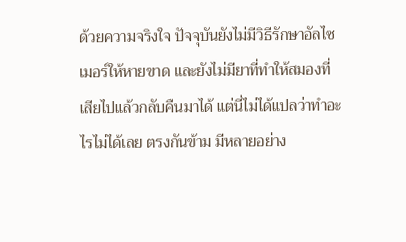ด้วยความจริงใจ ปัจจุบันยังไม่มีวิธีรักษาอัลไซเมอร์ให้หายขาด และยังไม่มียาที่ทำให้สมองที่เสียไปแล้วกลับคืนมาได้ แต่นี่ไม่ได้แปลว่าทำอะไรไม่ได้เลย ตรงกันข้าม มีหลายอย่าง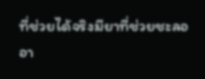ที่ช่วยได้จริงมียาที่ช่วยชะลออา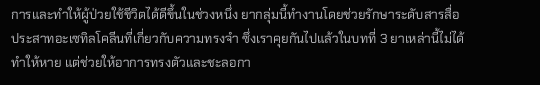การและทำให้ผู้ป่วยใช้ชีวิตได้ดีขึ้นในช่วงหนึ่ง ยากลุ่มนี้ทำงานโดยช่วยรักษาระดับสารสื่อประสาทอะเซทิลโคลีนที่เกี่ยวกับความทรงจำ ซึ่งเราคุยกันไปแล้วในบทที่ 3 ยาเหล่านี้ไม่ได้ทำให้หาย แต่ช่วยให้อาการทรงตัวและชะลอกา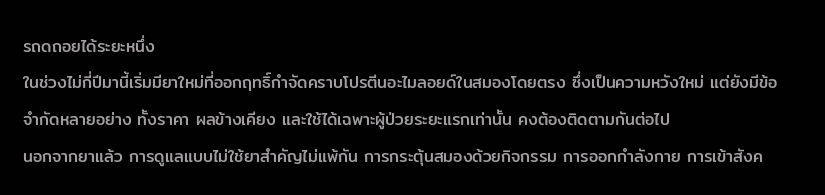รถดถอยได้ระยะหนึ่ง
ในช่วงไม่กี่ปีมานี้เริ่มมียาใหม่ที่ออกฤทธิ์กำจัดคราบโปรตีนอะไมลอยด์ในสมองโดยตรง ซึ่งเป็นความหวังใหม่ แต่ยังมีข้อจำกัดหลายอย่าง ทั้งราคา ผลข้างเคียง และใช้ได้เฉพาะผู้ป่วยระยะแรกเท่านั้น คงต้องติดตามกันต่อไป
นอกจากยาแล้ว การดูแลแบบไม่ใช้ยาสำคัญไม่แพ้กัน การกระตุ้นสมองด้วยกิจกรรม การออกกำลังกาย การเข้าสังค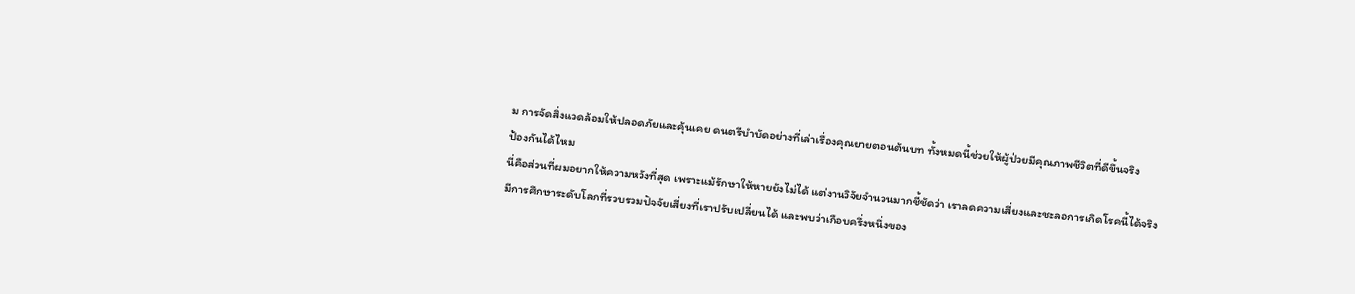ม การจัดสิ่งแวดล้อมให้ปลอดภัยและคุ้นเคย ดนตรีบำบัดอย่างที่เล่าเรื่องคุณยายตอนต้นบท ทั้งหมดนี้ช่วยให้ผู้ป่วยมีคุณภาพชีวิตที่ดีขึ้นจริง
ป้องกันได้ไหม
นี่คือส่วนที่ผมอยากให้ความหวังที่สุด เพราะแม้รักษาให้หายยังไม่ได้ แต่งานวิจัยจำนวนมากชี้ชัดว่า เราลดความเสี่ยงและชะลอการเกิดโรคนี้ได้จริง
มีการศึกษาระดับโลกที่รวบรวมปัจจัยเสี่ยงที่เราปรับเปลี่ยนได้ และพบว่าเกือบครึ่งหนึ่งของ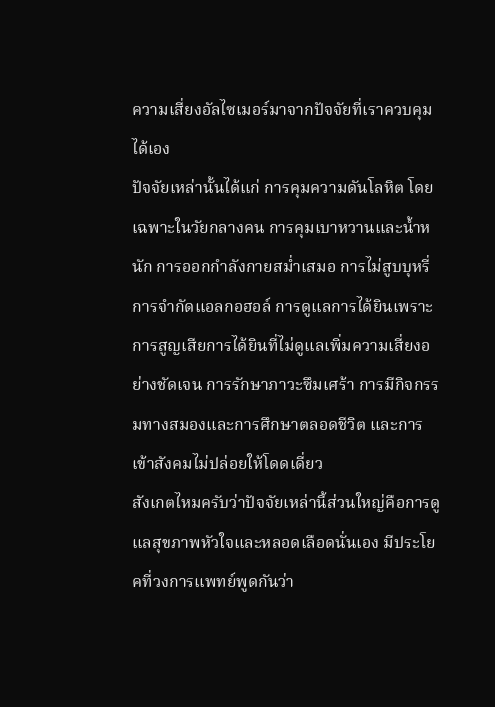ความเสี่ยงอัลไซเมอร์มาจากปัจจัยที่เราควบคุมได้เอง
ปัจจัยเหล่านั้นได้แก่ การคุมความดันโลหิต โดยเฉพาะในวัยกลางคน การคุมเบาหวานและน้ำหนัก การออกกำลังกายสม่ำเสมอ การไม่สูบบุหรี่ การจำกัดแอลกอฮอล์ การดูแลการได้ยินเพราะการสูญเสียการได้ยินที่ไม่ดูแลเพิ่มความเสี่ยงอย่างชัดเจน การรักษาภาวะซึมเศร้า การมีกิจกรรมทางสมองและการศึกษาตลอดชีวิต และการเข้าสังคมไม่ปล่อยให้โดดเดี่ยว
สังเกตไหมครับว่าปัจจัยเหล่านี้ส่วนใหญ่คือการดูแลสุขภาพหัวใจและหลอดเลือดนั่นเอง มีประโยคที่วงการแพทย์พูดกันว่า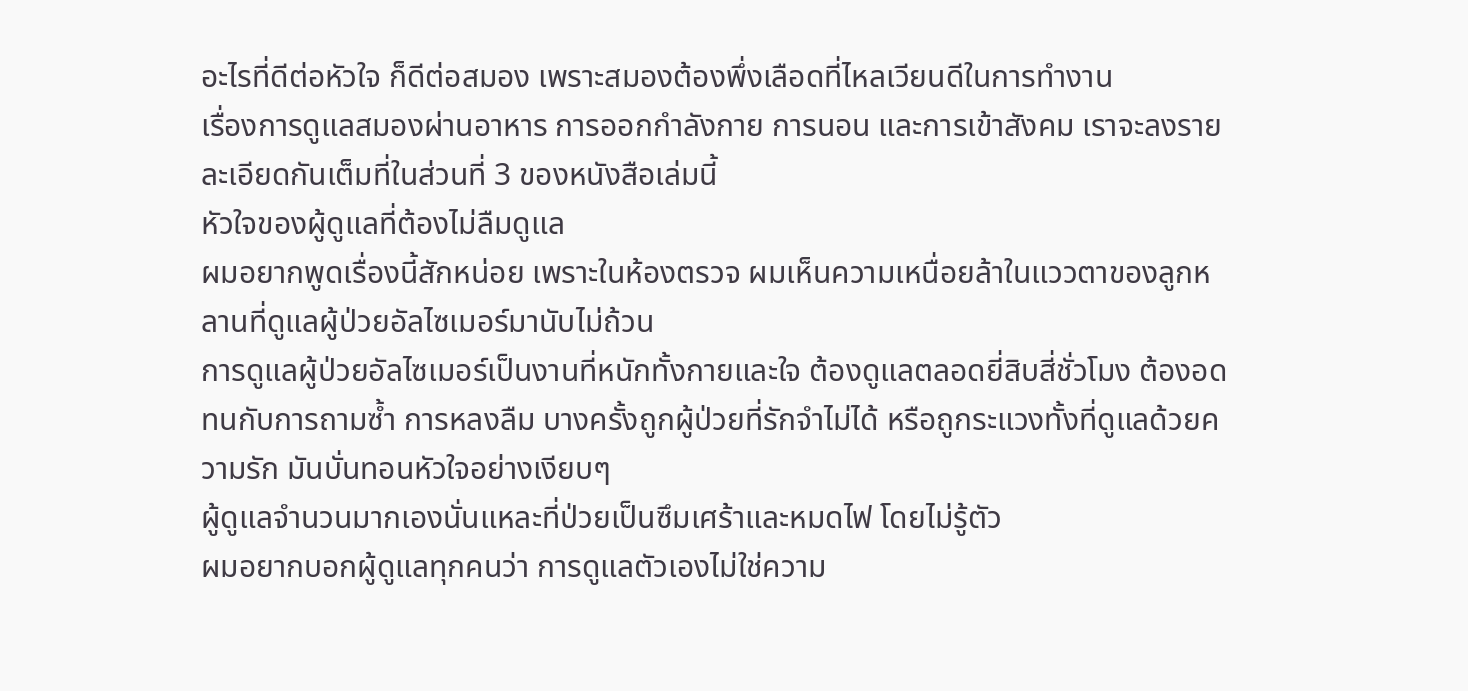อะไรที่ดีต่อหัวใจ ก็ดีต่อสมอง เพราะสมองต้องพึ่งเลือดที่ไหลเวียนดีในการทำงาน
เรื่องการดูแลสมองผ่านอาหาร การออกกำลังกาย การนอน และการเข้าสังคม เราจะลงรายละเอียดกันเต็มที่ในส่วนที่ 3 ของหนังสือเล่มนี้
หัวใจของผู้ดูแลที่ต้องไม่ลืมดูแล
ผมอยากพูดเรื่องนี้สักหน่อย เพราะในห้องตรวจ ผมเห็นความเหนื่อยล้าในแววตาของลูกหลานที่ดูแลผู้ป่วยอัลไซเมอร์มานับไม่ถ้วน
การดูแลผู้ป่วยอัลไซเมอร์เป็นงานที่หนักทั้งกายและใจ ต้องดูแลตลอดยี่สิบสี่ชั่วโมง ต้องอดทนกับการถามซ้ำ การหลงลืม บางครั้งถูกผู้ป่วยที่รักจำไม่ได้ หรือถูกระแวงทั้งที่ดูแลด้วยความรัก มันบั่นทอนหัวใจอย่างเงียบๆ
ผู้ดูแลจำนวนมากเองนั่นแหละที่ป่วยเป็นซึมเศร้าและหมดไฟ โดยไม่รู้ตัว
ผมอยากบอกผู้ดูแลทุกคนว่า การดูแลตัวเองไม่ใช่ความ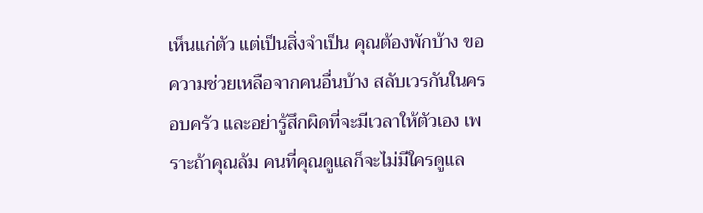เห็นแก่ตัว แต่เป็นสิ่งจำเป็น คุณต้องพักบ้าง ขอความช่วยเหลือจากคนอื่นบ้าง สลับเวรกันในครอบครัว และอย่ารู้สึกผิดที่จะมีเวลาให้ตัวเอง เพราะถ้าคุณล้ม คนที่คุณดูแลก็จะไม่มีใครดูแล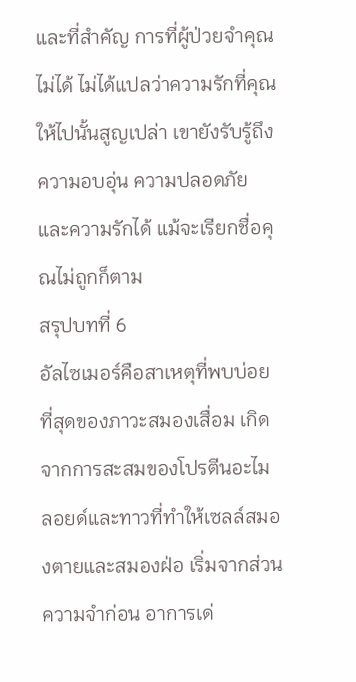และที่สำคัญ การที่ผู้ป่วยจำคุณไม่ได้ ไม่ได้แปลว่าความรักที่คุณให้ไปนั้นสูญเปล่า เขายังรับรู้ถึงความอบอุ่น ความปลอดภัย และความรักได้ แม้จะเรียกชื่อคุณไม่ถูกก็ตาม
สรุปบทที่ 6
อัลไซเมอร์คือสาเหตุที่พบบ่อยที่สุดของภาวะสมองเสื่อม เกิดจากการสะสมของโปรตีนอะไมลอยด์และทาวที่ทำให้เซลล์สมองตายและสมองฝ่อ เริ่มจากส่วนความจำก่อน อาการเด่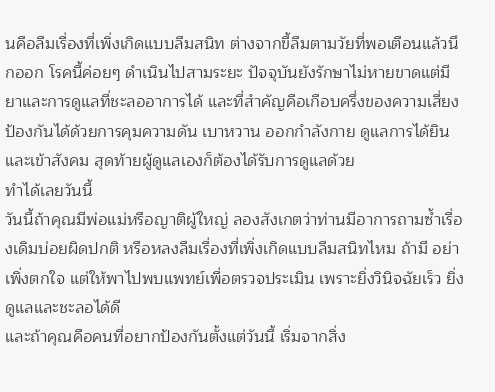นคือลืมเรื่องที่เพิ่งเกิดแบบลืมสนิท ต่างจากขี้ลืมตามวัยที่พอเตือนแล้วนึกออก โรคนี้ค่อยๆ ดำเนินไปสามระยะ ปัจจุบันยังรักษาไม่หายขาดแต่มียาและการดูแลที่ชะลออาการได้ และที่สำคัญคือเกือบครึ่งของความเสี่ยงป้องกันได้ด้วยการคุมความดัน เบาหวาน ออกกำลังกาย ดูแลการได้ยิน และเข้าสังคม สุดท้ายผู้ดูแลเองก็ต้องได้รับการดูแลด้วย
ทำได้เลยวันนี้
วันนี้ถ้าคุณมีพ่อแม่หรือญาติผู้ใหญ่ ลองสังเกตว่าท่านมีอาการถามซ้ำเรื่องเดิมบ่อยผิดปกติ หรือหลงลืมเรื่องที่เพิ่งเกิดแบบลืมสนิทไหม ถ้ามี อย่าเพิ่งตกใจ แต่ให้พาไปพบแพทย์เพื่อตรวจประเมิน เพราะยิ่งวินิจฉัยเร็ว ยิ่งดูแลและชะลอได้ดี
และถ้าคุณคือคนที่อยากป้องกันตั้งแต่วันนี้ เริ่มจากสิ่ง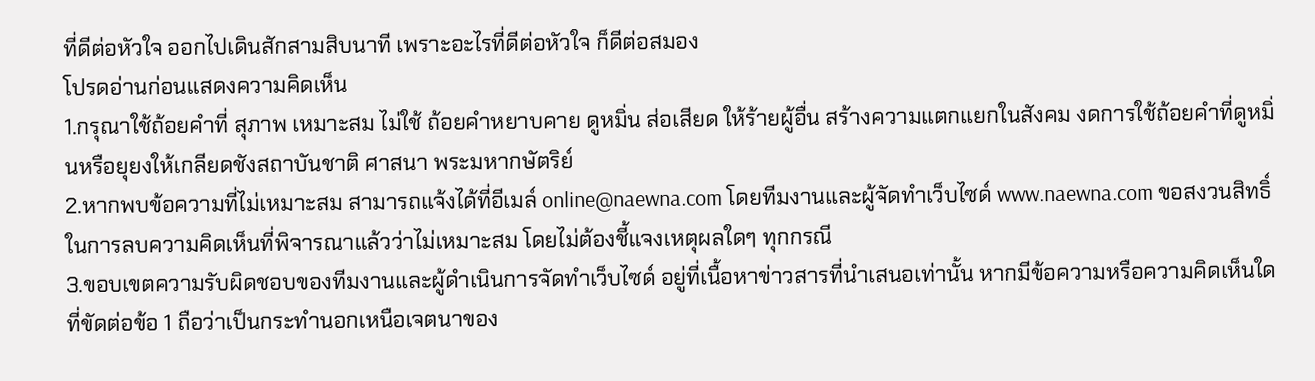ที่ดีต่อหัวใจ ออกไปเดินสักสามสิบนาที เพราะอะไรที่ดีต่อหัวใจ ก็ดีต่อสมอง
โปรดอ่านก่อนแสดงความคิดเห็น
1.กรุณาใช้ถ้อยคำที่ สุภาพ เหมาะสม ไม่ใช้ ถ้อยคำหยาบคาย ดูหมิ่น ส่อเสียด ให้ร้ายผู้อื่น สร้างความแตกแยกในสังคม งดการใช้ถ้อยคำที่ดูหมิ่นหรือยุยงให้เกลียดชังสถาบันชาติ ศาสนา พระมหากษัตริย์
2.หากพบข้อความที่ไม่เหมาะสม สามารถแจ้งได้ที่อีเมล์ online@naewna.com โดยทีมงานและผู้จัดทำเว็บไซด์ www.naewna.com ขอสงวนสิทธิ์ในการลบความคิดเห็นที่พิจารณาแล้วว่าไม่เหมาะสม โดยไม่ต้องชี้แจงเหตุผลใดๆ ทุกกรณี
3.ขอบเขตความรับผิดชอบของทีมงานและผู้ดำเนินการจัดทำเว็บไซด์ อยู่ที่เนื้อหาข่าวสารที่นำเสนอเท่านั้น หากมีข้อความหรือความคิดเห็นใดที่ขัดต่อข้อ 1 ถือว่าเป็นกระทำนอกเหนือเจตนาของ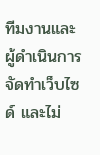ทีมงานและผู้ดำเนินการจัดทำเว็บไซด์ และไม่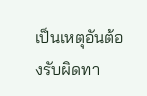เป็นเหตุอันต้องรับผิดทา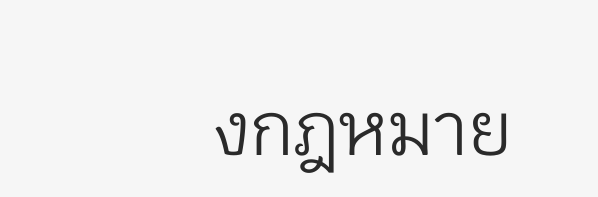งกฎหมาย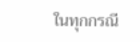ในทุกกรณี